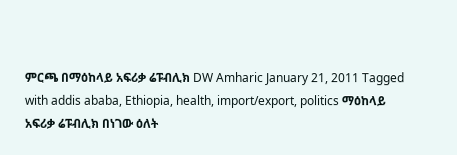ምርጫ በማዕከላይ አፍሪቃ ሬፑብሊክ DW Amharic January 21, 2011 Tagged with addis ababa, Ethiopia, health, import/export, politics ማዕከላይ አፍሪቃ ሬፑብሊክ በነገው ዕለት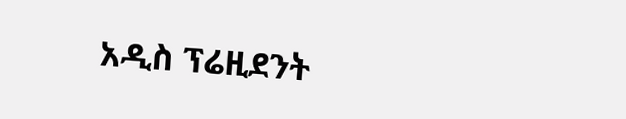አዲስ ፕሬዚደንት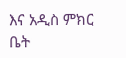እና አዲስ ምክር ቤት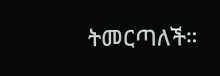ትመርጣለች።